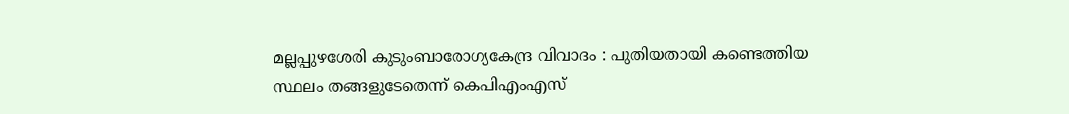മല്ലപ്പുഴശേരി കുടുംബാരോഗ്യകേന്ദ്ര വിവാദം : പുതിയതായി കണ്ടെത്തിയ സ്ഥലം തങ്ങളുടേതെന്ന് കെപിഎംഎസ്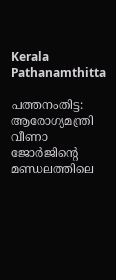Kerala Pathanamthitta

പത്തനംതിട്ട: ആരോഗ്യമന്ത്രി വീണാ ജോർജിന്റെ മണ്ഡലത്തിലെ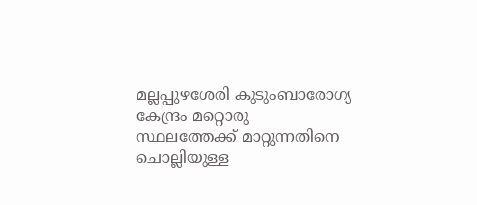മല്ലപ്പുഴശേരി കുടുംബാരോഗ്യ കേന്ദ്രം മറ്റൊരു സ്ഥലത്തേക്ക് മാറ്റുന്നതിനെ ചൊല്ലിയുള്ള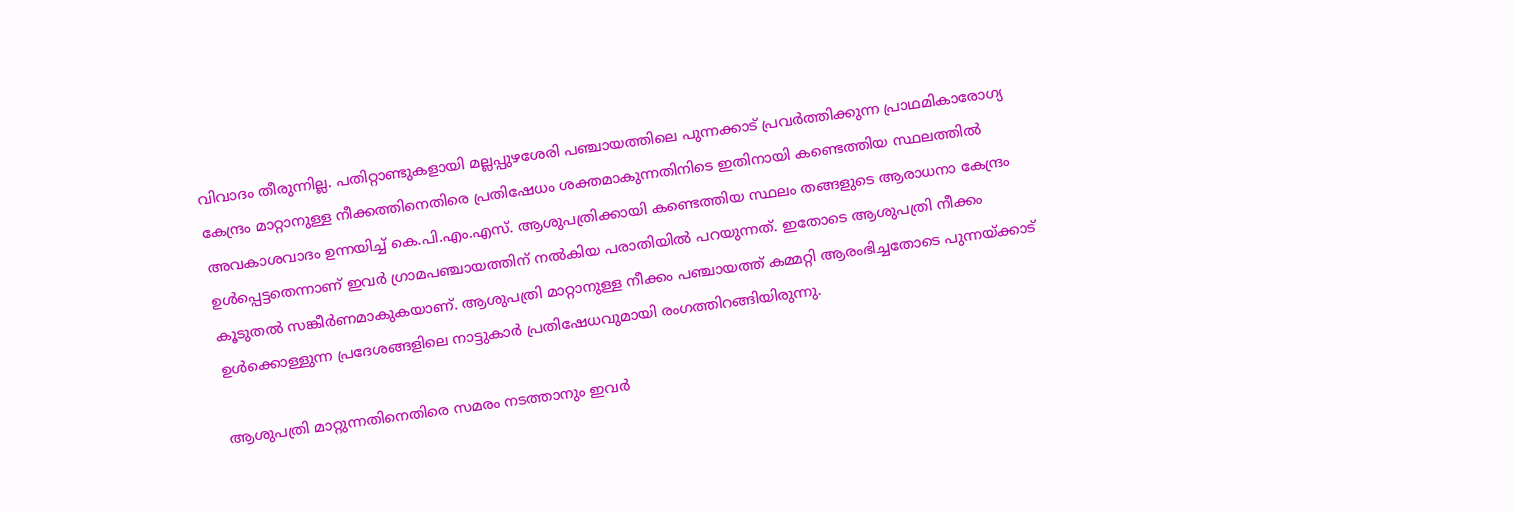വിവാദം തീരുന്നില്ല. പതിറ്റാണ്ടുകളായി മല്ലപ്പുഴശേരി പഞ്ചായത്തിലെ പുന്നക്കാട് പ്രവർത്തിക്കുന്ന പ്രാഥമികാരോഗ്യ കേന്ദ്രം മാറ്റാനുള്ള നീക്കത്തിനെതിരെ പ്രതിഷേധം ശക്തമാകുന്നതിനിടെ ഇതിനായി കണ്ടെത്തിയ സ്ഥലത്തിൽ അവകാശവാദം ഉന്നയിച്ച് കെ.പി.എം.എസ്. ആശുപത്രിക്കായി കണ്ടെത്തിയ സ്ഥലം തങ്ങളുടെ ആരാധനാ കേന്ദ്രം ഉൾപ്പെട്ടതെന്നാണ് ഇവർ ഗ്രാമപഞ്ചായത്തിന് നൽകിയ പരാതിയിൽ പറയുന്നത്. ഇതോടെ ആശുപത്രി നീക്കം കൂടുതൽ സങ്കീർണമാകുകയാണ്. ആശുപത്രി മാറ്റാനുള്ള നീക്കം പഞ്ചായത്ത് കമ്മറ്റി ആരംഭിച്ചതോടെ പുന്നയ്ക്കാട് ഉൾക്കൊള്ളുന്ന പ്രദേശങ്ങളിലെ നാട്ടുകാർ പ്രതിഷേധവുമായി രംഗത്തിറങ്ങിയിരുന്നു.

ആശുപത്രി മാറ്റുന്നതിനെതിരെ സമരം നടത്താനും ഇവർ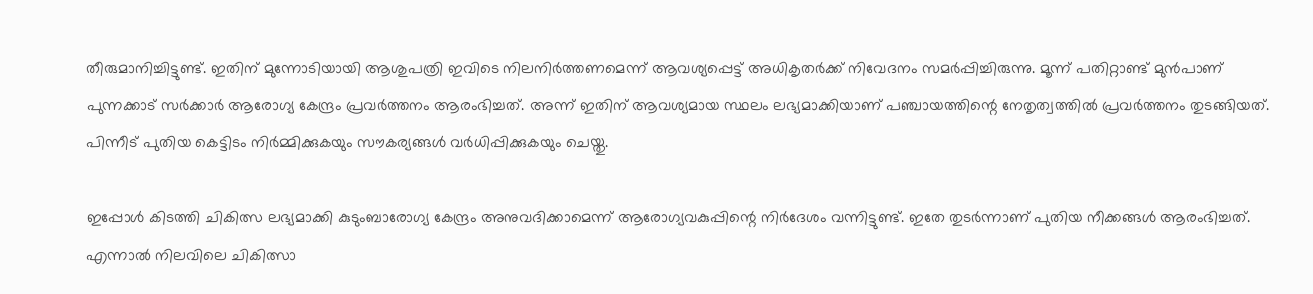തീരുമാനിച്ചിട്ടുണ്ട്. ഇതിന് മുന്നോടിയായി ആശുപത്രി ഇവിടെ നിലനിർത്തണമെന്ന് ആവശ്യപ്പെട്ട് അധികൃതർക്ക് നിവേദനം സമർപ്പിച്ചിരുന്നു. മൂന്ന് പതിറ്റാണ്ട് മുൻപാണ് പുന്നക്കാട് സർക്കാർ ആരോഗ്യ കേന്ദ്രം പ്രവർത്തനം ആരംഭിച്ചത്. അന്ന് ഇതിന് ആവശ്യമായ സ്ഥലം ലഭ്യമാക്കിയാണ് പഞ്ചായത്തിന്റെ നേതൃത്വത്തിൽ പ്രവർത്തനം തുടങ്ങിയത്. പിന്നീട് പുതിയ കെട്ടിടം നിർമ്മിക്കുകയും സൗകര്യങ്ങൾ വർധിപ്പിക്കുകയും ചെയ്തു.

ഇപ്പോൾ കിടത്തി ചികിത്സ ലഭ്യമാക്കി കുടുംബാരോഗ്യ കേന്ദ്രം അനുവദിക്കാമെന്ന് ആരോഗ്യവകുപ്പിന്റെ നിർദേശം വന്നിട്ടുണ്ട്. ഇതേ തുടർന്നാണ് പുതിയ നീക്കങ്ങൾ ആരംഭിച്ചത്. എന്നാൽ നിലവിലെ ചികിത്സാ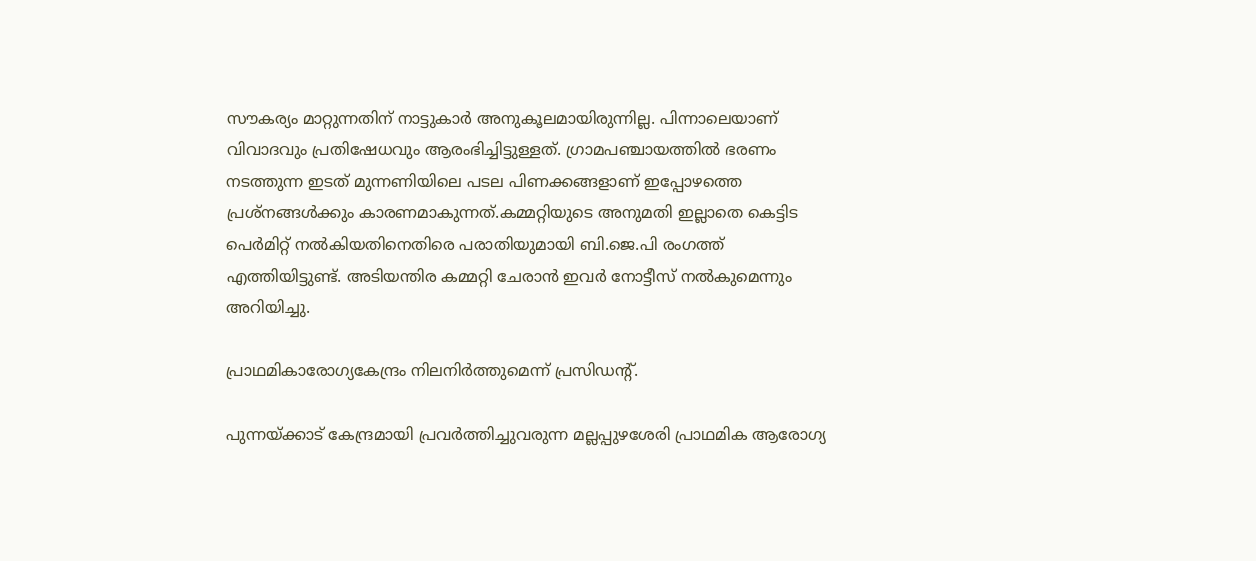സൗകര്യം മാറ്റുന്നതിന് നാട്ടുകാർ അനുകൂലമായിരുന്നില്ല. പിന്നാലെയാണ് വിവാദവും പ്രതിഷേധവും ആരംഭിച്ചിട്ടുള്ളത്. ഗ്രാമപഞ്ചായത്തിൽ ഭരണം നടത്തുന്ന ഇടത് മുന്നണിയിലെ പടല പിണക്കങ്ങളാണ് ഇപ്പോഴത്തെ പ്രശ്‌നങ്ങൾക്കും കാരണമാകുന്നത്.കമ്മറ്റിയുടെ അനുമതി ഇല്ലാതെ കെട്ടിട പെർമിറ്റ് നൽകിയതിനെതിരെ പരാതിയുമായി ബി.ജെ.പി രംഗത്ത് എത്തിയിട്ടുണ്ട്. അടിയന്തിര കമ്മറ്റി ചേരാൻ ഇവർ നോട്ടീസ് നൽകുമെന്നും അറിയിച്ചു.

പ്രാഥമികാരോഗ്യകേന്ദ്രം നിലനിർത്തുമെന്ന് പ്രസിഡന്റ്.

പുന്നയ്ക്കാട് കേന്ദ്രമായി പ്രവർത്തിച്ചുവരുന്ന മല്ലപ്പുഴശേരി പ്രാഥമിക ആരോഗ്യ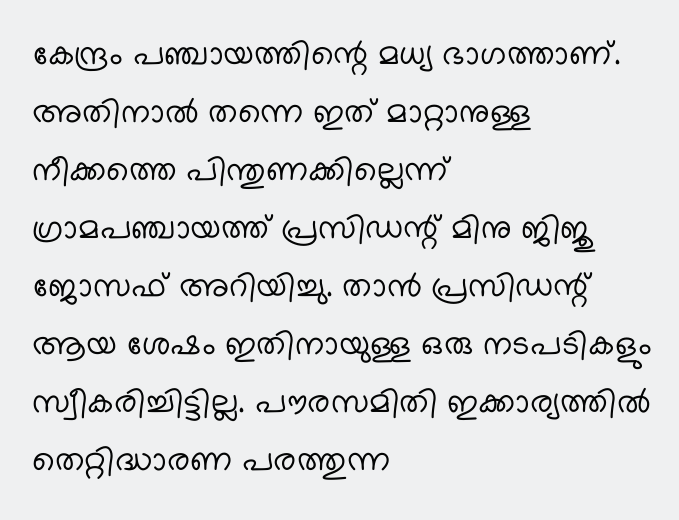കേന്ദ്രം പഞ്ചായത്തിന്റെ മധ്യ ഭാഗത്താണ്. അതിനാൽ തന്നെ ഇത് മാറ്റാനുള്ള നീക്കത്തെ പിന്തുണക്കില്ലെന്ന് ഗ്രാമപഞ്ചായത്ത് പ്രസിഡന്റ് മിനു ജിജു ജോസഫ് അറിയിച്ചു. താൻ പ്രസിഡന്റ് ആയ ശേഷം ഇതിനായുള്ള ഒരു നടപടികളും സ്വീകരിച്ചിട്ടില്ല. പൗരസമിതി ഇക്കാര്യത്തിൽ തെറ്റിദ്ധാരണ പരത്തുന്ന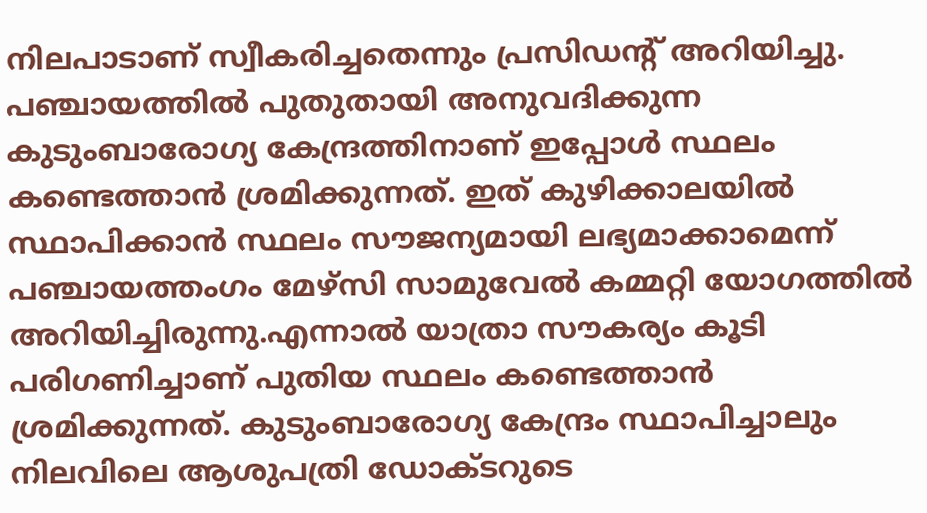നിലപാടാണ് സ്വീകരിച്ചതെന്നും പ്രസിഡന്റ് അറിയിച്ചു. പഞ്ചായത്തിൽ പുതുതായി അനുവദിക്കുന്ന കുടുംബാരോഗ്യ കേന്ദ്രത്തിനാണ് ഇപ്പോൾ സ്ഥലം കണ്ടെത്താൻ ശ്രമിക്കുന്നത്. ഇത് കുഴിക്കാലയിൽ സ്ഥാപിക്കാൻ സ്ഥലം സൗജന്യമായി ലഭ്യമാക്കാമെന്ന് പഞ്ചായത്തംഗം മേഴ്‌സി സാമുവേൽ കമ്മറ്റി യോഗത്തിൽ അറിയിച്ചിരുന്നു.എന്നാൽ യാത്രാ സൗകര്യം കൂടി പരിഗണിച്ചാണ് പുതിയ സ്ഥലം കണ്ടെത്താൻ ശ്രമിക്കുന്നത്. കുടുംബാരോഗ്യ കേന്ദ്രം സ്ഥാപിച്ചാലും നിലവിലെ ആശുപത്രി ഡോക്ടറുടെ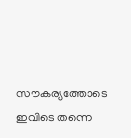സൗകര്യത്തോടെ ഇവിടെ തന്നെ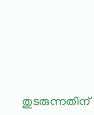തുടരുന്നതിന്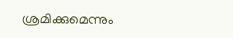ശ്രമിക്കുമെന്നും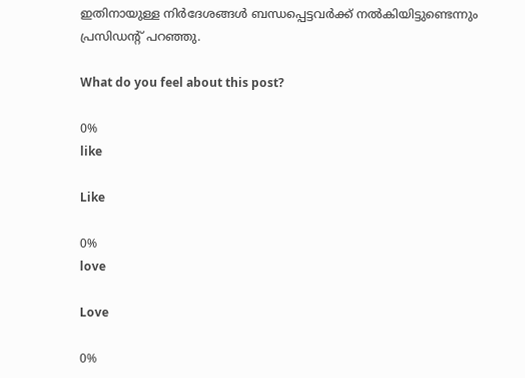ഇതിനായുള്ള നിർദേശങ്ങൾ ബന്ധപ്പെട്ടവർക്ക് നൽകിയിട്ടുണ്ടെന്നും പ്രസിഡന്റ് പറഞ്ഞു.

What do you feel about this post?

0%
like

Like

0%
love

Love

0%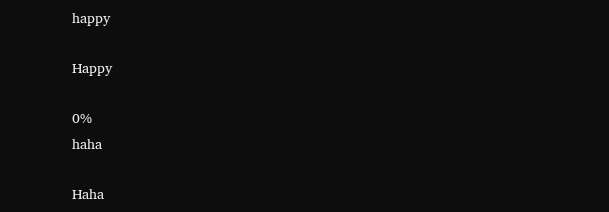happy

Happy

0%
haha

Haha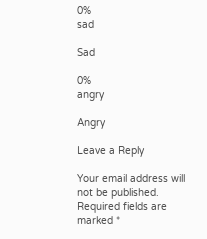0%
sad

Sad

0%
angry

Angry

Leave a Reply

Your email address will not be published. Required fields are marked *